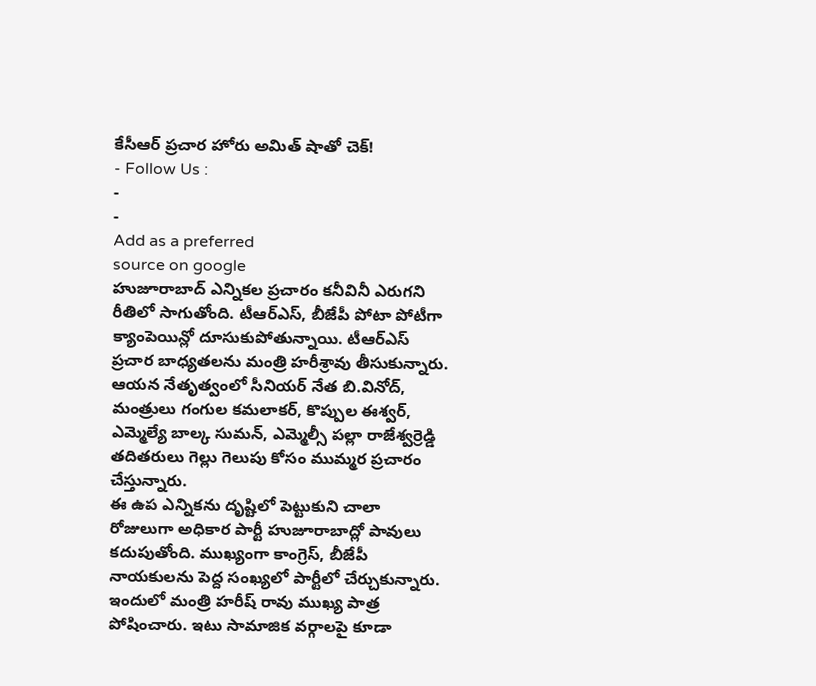కేసీఆర్ ప్రచార హోరు అమిత్ షాతో చెక్!
- Follow Us :
-
-
Add as a preferred
source on google
హుజూరాబాద్ ఎన్నికల ప్రచారం కనీవినీ ఎరుగని రీతిలో సాగుతోంది. టీఆర్ఎస్, బీజేపీ పోటా పోటీగా క్యాంపెయిన్లో దూసుకుపోతున్నాయి. టీఆర్ఎస్ ప్రచార బాధ్యతలను మంత్రి హరీశ్రావు తీసుకున్నారు. ఆయన నేతృత్వంలో సీనియర్ నేత బి.వినోద్, మంత్రులు గంగుల కమలాకర్, కొప్పుల ఈశ్వర్, ఎమ్మెల్యే బాల్క సుమన్, ఎమ్మెల్సీ పల్లా రాజేశ్వర్రెడ్డి తదితరులు గెల్లు గెలుపు కోసం ముమ్మర ప్రచారం చేస్తున్నారు.
ఈ ఉప ఎన్నికను దృష్టిలో పెట్టుకుని చాలా రోజులుగా అధికార పార్టీ హుజూరాబాద్లో పావులు కదుపుతోంది. ముఖ్యంగా కాంగ్రెస్, బీజేపీ నాయకులను పెద్ద సంఖ్యలో పార్టీలో చేర్చుకున్నారు. ఇందులో మంత్రి హరీష్ రావు ముఖ్య పాత్ర పోషించారు. ఇటు సామాజిక వర్గాలపై కూడా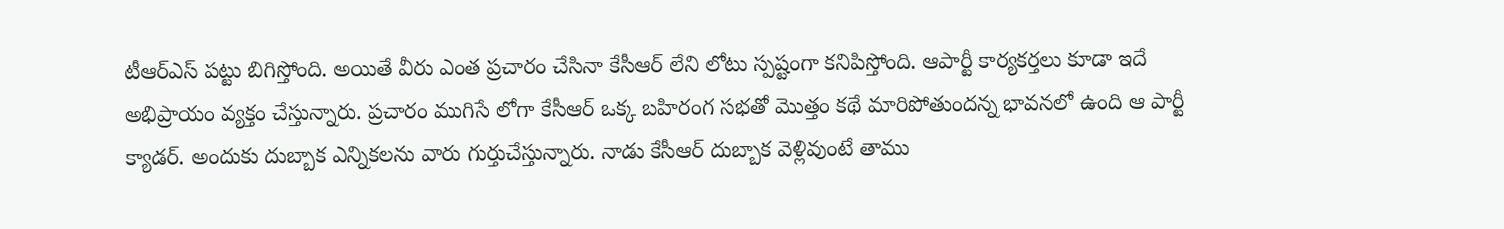టీఆర్ఎస్ పట్టు బిగిస్తోంది. అయితే వీరు ఎంత ప్రచారం చేసినా కేసీఆర్ లేని లోటు స్పష్టంగా కనిపిస్తోంది. ఆపార్టీ కార్యకర్తలు కూడా ఇదే అభిప్రాయం వ్యక్తం చేస్తున్నారు. ప్రచారం ముగిసే లోగా కేసీఆర్ ఒక్క బహిరంగ సభతో మొత్తం కథే మారిపోతుందన్న భావనలో ఉంది ఆ పార్టీ క్యాడర్. అందుకు దుబ్బాక ఎన్నికలను వారు గుర్తుచేస్తున్నారు. నాడు కేసీఆర్ దుబ్బాక వెళ్లివుంటే తాము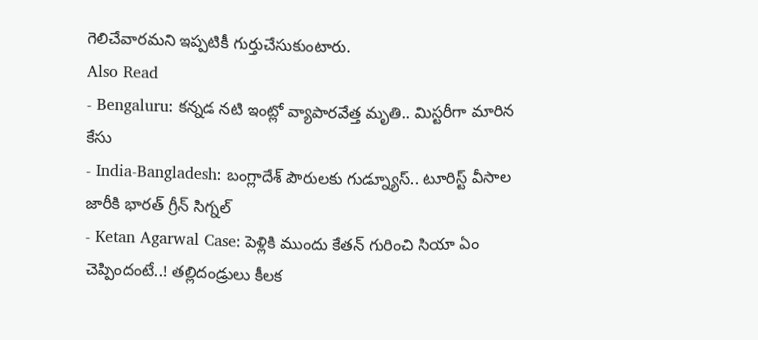గెలిచేవారమని ఇప్పటికీ గుర్తుచేసుకుంటారు.
Also Read
- Bengaluru: కన్నడ నటి ఇంట్లో వ్యాపారవేత్త మృతి.. మిస్టరీగా మారిన కేసు
- India-Bangladesh: బంగ్లాదేశ్ పౌరులకు గుడ్న్యూస్.. టూరిస్ట్ వీసాల జారీకి భారత్ గ్రీన్ సిగ్నల్
- Ketan Agarwal Case: పెళ్లికి ముందు కేతన్ గురించి సియా ఏం చెప్పిందంటే..! తల్లిదండ్రులు కీలక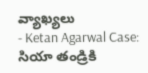వ్యాఖ్యలు
- Ketan Agarwal Case: సియా తండ్రికి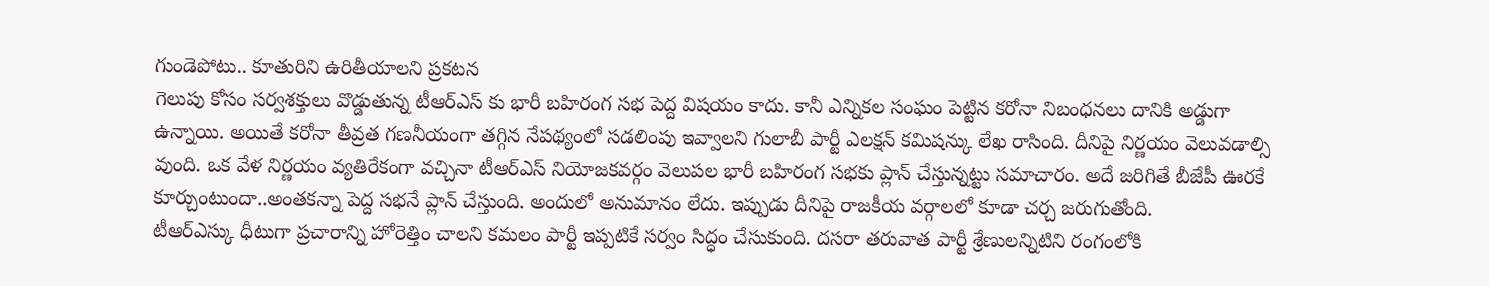గుండెపోటు.. కూతురిని ఉరితీయాలని ప్రకటన
గెలుపు కోసం సర్వశక్తులు వొడ్డుతున్న టీఆర్ఎస్ కు భారీ బహిరంగ సభ పెద్ద విషయం కాదు. కానీ ఎన్నికల సంఘం పెట్టిన కరోనా నిబంధనలు దానికి అడ్డుగా ఉన్నాయి. అయితే కరోనా తీవ్రత గణనీయంగా తగ్గిన నేపథ్యంలో సడలింపు ఇవ్వాలని గులాబీ పార్టీ ఎలక్షన్ కమిషన్కు లేఖ రాసింది. దీనిపై నిర్ణయం వెలువడాల్సి వుంది. ఒక వేళ నిర్ణయం వ్యతిరేకంగా వచ్చినా టీఆర్ఎస్ నియోజకవర్గం వెలుపల భారీ బహిరంగ సభకు ప్లాన్ చేస్తున్నట్టు సమాచారం. అదే జరిగితే బీజేపీ ఊరకే కూర్చుంటుందా..అంతకన్నా పెద్ద సభనే ప్లాన్ చేస్తుంది. అందులో అనుమానం లేదు. ఇప్పుడు దీనిపై రాజకీయ వర్గాలలో కూడా చర్చ జరుగుతోంది.
టీఆర్ఎస్కు ధీటుగా ప్రచారాన్ని హోరెత్తిం చాలని కమలం పార్టీ ఇప్పటికే సర్వం సిద్ధం చేసుకుంది. దసరా తరువాత పార్టీ శ్రేణులన్నిటిని రంగంలోకి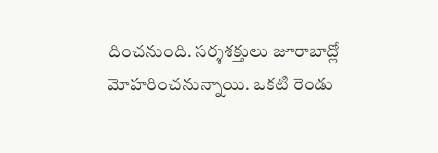దించనుంది. సర్శశక్తులు జూరాబాద్లో మోహరించనున్నాయి. ఒకటి రెండు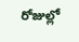రోజుల్లో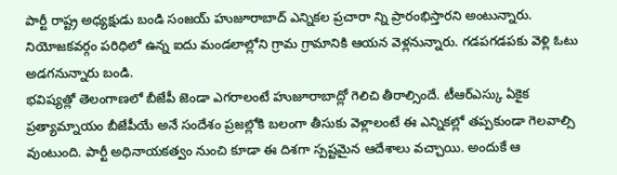పార్టీ రాష్ట్ర అధ్యక్షుడు బండి సంజయ్ హుజూరాబాద్ ఎన్నికల ప్రచారా న్ని ప్రారంభిస్తారని అంటున్నారు. నియోజకవర్గం పరిధిలో ఉన్న ఐదు మండలాల్లోని గ్రామ గ్రామానికి ఆయన వెళ్లనున్నారు. గడపగడపకు వెళ్లి ఓటు అడగనున్నారు బండి.
భవిష్యత్లో తెలంగాణలో బీజేపీ జెండా ఎగరాలంటే హుజూరాబాద్లో గెలిచి తీరాల్సిందే. టీఆర్ఎస్కు ఏకైక ప్రత్యామ్నాయం బీజేపీయే అనే సందేశం ప్రజల్లోకి బలంగా తీసుకు వెళ్లాలంటే ఈ ఎన్నికల్లో తప్పకుండా గెలవాల్సి వుంటుంది. పార్టీ అధినాయకత్వం నుంచి కూడా ఈ దిశగా స్పష్టమైన ఆదేశాలు వచ్చాయి. అందుకే ఆ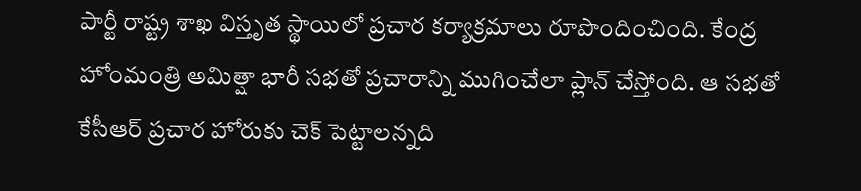పార్టీ రాష్ట్ర శాఖ విస్తృత స్థాయిలో ప్రచార కర్యాక్రమాలు రూపొందించింది. కేంద్ర హోంమంత్రి అమిత్షా భారీ సభతో ప్రచారాన్ని ముగించేలా ప్లాన్ చేస్తోంది. ఆ సభతో కేసీఆర్ ప్రచార హోరుకు చెక్ పెట్టాలన్నది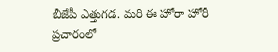బీజేపీ ఎత్తుగడ. మరి ఈ హోరా హోరీ ప్రచారంలో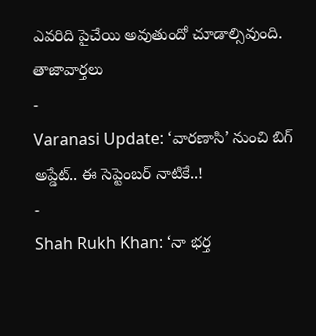ఎవరిది పైచేయి అవుతుందో చూడాల్సివుంది.
తాజావార్తలు
-
Varanasi Update: ‘వారణాసి’ నుంచి బిగ్ అప్డేట్.. ఈ సెప్టెంబర్ నాటికే..!
-
Shah Rukh Khan: ‘నా భర్త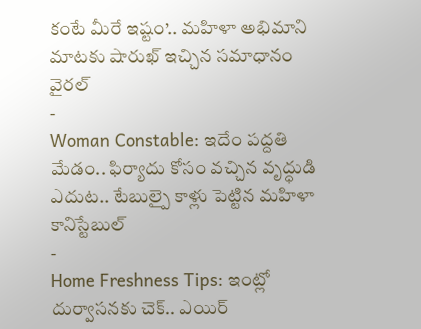కంటే మీరే ఇష్టం’.. మహిళా అభిమాని మాటకు షారుఖ్ ఇచ్చిన సమాధానం వైరల్
-
Woman Constable: ఇదేం పద్దతి మేడం.. ఫిర్యాదు కోసం వచ్చిన వృద్ధుడి ఎదుట.. టేబుల్పై కాళ్లు పెట్టిన మహిళా కానిస్టేబుల్
-
Home Freshness Tips: ఇంట్లో దుర్వాసనకు చెక్.. ఎయిర్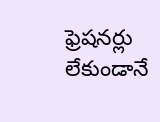ఫ్రెషనర్లు లేకుండానే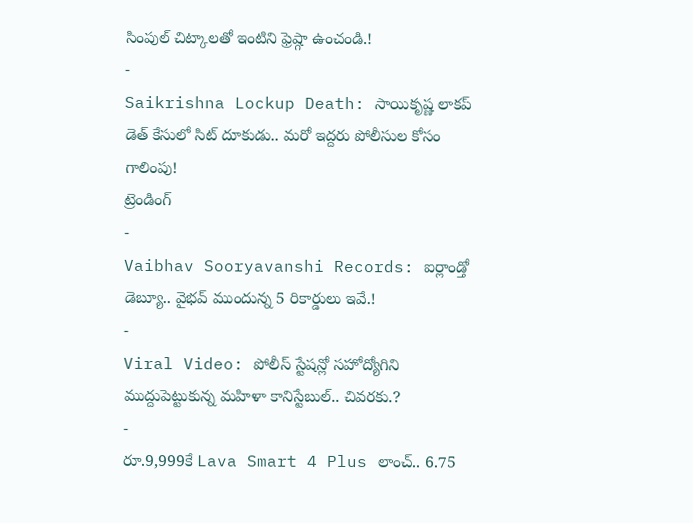సింపుల్ చిట్కాలతో ఇంటిని ఫ్రెష్గా ఉంచండి.!
-
Saikrishna Lockup Death: సాయికృష్ణ లాకప్ డెత్ కేసులో సిట్ దూకుడు.. మరో ఇద్దరు పోలీసుల కోసం గాలింపు!
ట్రెండింగ్
-
Vaibhav Sooryavanshi Records: ఐర్లాండ్తో డెబ్యూ.. వైభవ్ ముందున్న 5 రికార్డులు ఇవే.!
-
Viral Video: పోలీస్ స్టేషన్లో సహోద్యోగిని ముద్దుపెట్టుకున్న మహిళా కానిస్టేబుల్.. చివరకు.?
-
రూ.9,999కే Lava Smart 4 Plus లాంచ్.. 6.75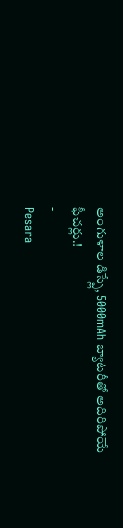అంగుళాల డిస్ప్లే, 5000mAh బ్యాటరీతో అదిరిపోయే ఫీచర్లు.!
-
Pesara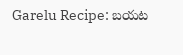Garelu Recipe: బయట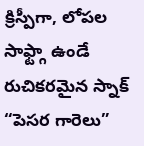క్రిస్పీగా, లోపల సాఫ్ట్గా ఉండే రుచికరమైన స్నాక్ “పెసర గారెలు”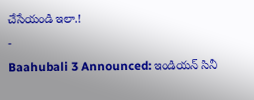చేసేయండి ఇలా.!
-
Baahubali 3 Announced: ఇండియన్ సినీ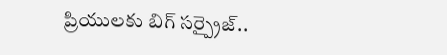ప్రియులకు బిగ్ సర్ప్రైజ్..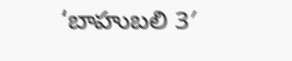‘బాహుబలి 3′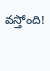వస్తోంది!